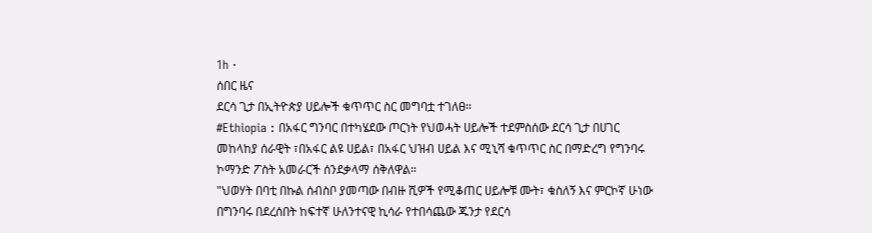1h ·
ሰበር ዜና
ደርሳ ጊታ በኢትዮጵያ ሀይሎች ቁጥጥር ስር መግባቷ ተገለፀ።
#Ethiopia : በአፋር ግንባር በተካሄደው ጦርነት የህወሓት ሀይሎች ተደምስሰው ደርሳ ጊታ በሀገር መከላከያ ሰራዊት ፣በአፋር ልዩ ሀይል፣ በአፋር ህዝብ ሀይል እና ሚኒሻ ቁጥጥር ስር በማድረግ የግንባሩ ኮማንድ ፖስት አመራርች ሰንደቃላማ ሰቅለዋል።
"ህወሃት በባቲ በኩል ሰብስቦ ያመጣው በብዙ ሺዎች የሚቆጠር ሀይሎቹ ሙት፣ ቁስለኝ እና ምርኮኛ ሁነው በግንባሩ በደረሰበት ከፍተኛ ሁለንተናዊ ኪሳራ የተበሳጨው ጁንታ የደርሳ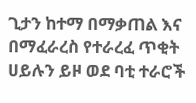ጊታን ከተማ በማቃጠል እና በማፈራረስ የተራረፈ ጥቂት ሀይሉን ይዞ ወደ ባቲ ተራሮች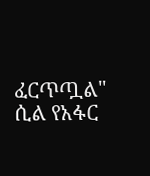ፈርጥጧል" ሲል የአፋር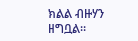ክልል ብዙሃን ዘግቧል።